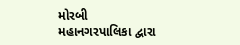મોરબી મહાનગરપાલિકા દ્વારા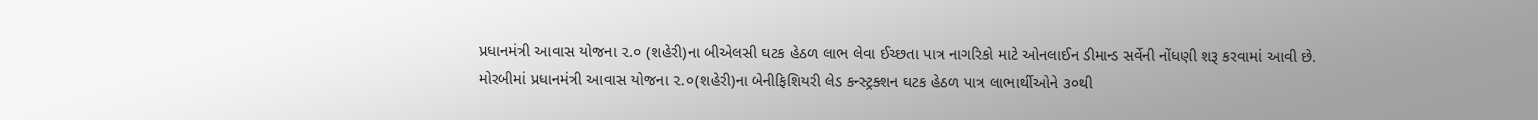પ્રધાનમંત્રી આવાસ યોજના ૨.૦ (શહેરી)ના બીએલસી ઘટક હેઠળ લાભ લેવા ઈચ્છતા પાત્ર નાગરિકો માટે ઓનલાઈન ડીમાન્ડ સર્વેની નોંધણી શરૂ કરવામાં આવી છે.
મોરબીમાં પ્રધાનમંત્રી આવાસ યોજના ૨.૦(શહેરી)ના બેનીફિશિયરી લેડ કન્સ્ટ્રક્શન ઘટક હેઠળ પાત્ર લાભાર્થીઓને ૩૦થી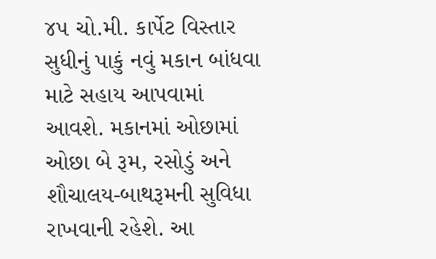૪૫ ચો.મી. કાર્પેટ વિસ્તાર સુધીનું પાકું નવું મકાન બાંધવા માટે સહાય આપવામાં આવશે. મકાનમાં ઓછામાં ઓછા બે રૂમ, રસોડું અને શૌચાલય-બાથરૂમની સુવિધા રાખવાની રહેશે. આ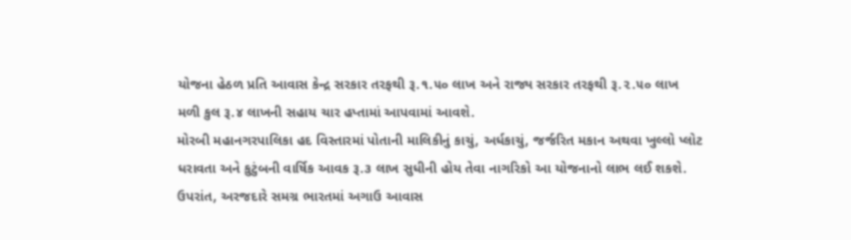યોજના હેઠળ પ્રતિ આવાસ કેન્દ્ર સરકાર તરફથી રૂ.૧.૫૦ લાખ અને રાજ્ય સરકાર તરફથી રૂ.૨.૫૦ લાખ મળી કુલ રૂ.૪ લાખની સહાય ચાર હપ્તામાં આપવામાં આવશે.
મોરબી મહાનગરપાલિકા હદ વિસ્તારમાં પોતાની માલિકીનું કાચું, અર્ધકાચું, જર્જરિત મકાન અથવા ખુલ્લો પ્લોટ ધરાવતા અને કુટુંબની વાર્ષિક આવક રૂ.૩ લાખ સુધીની હોય તેવા નાગરિકો આ યોજનાનો લાભ લઈ શકશે. ઉપરાંત, અરજદારે સમગ્ર ભારતમાં અગાઉ આવાસ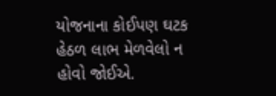યોજનાના કોઈપણ ઘટક હેઠળ લાભ મેળવેલો ન હોવો જોઈએ.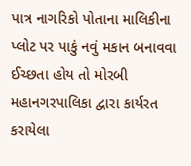પાત્ર નાગરિકો પોતાના માલિકીના પ્લોટ પર પાકું નવું મકાન બનાવવા ઈચ્છતા હોય તો મોરબી મહાનગરપાલિકા દ્વારા કાર્યરત કરાયેલા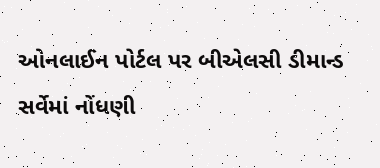ઓનલાઈન પોર્ટલ પર બીએલસી ડીમાન્ડ સર્વેમાં નોંધણી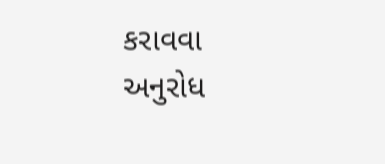કરાવવા અનુરોધ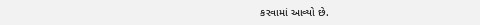કરવામાં આવ્યો છે.